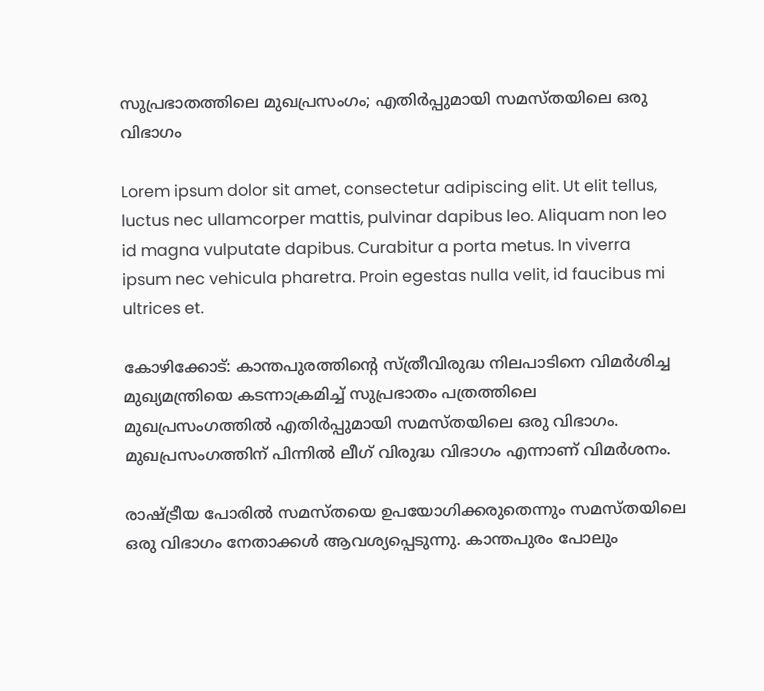സുപ്രഭാതത്തിലെ മുഖപ്രസംഗം; എതിർപ്പുമായി സമസ്തയിലെ ഒരു വിഭാഗം

Lorem ipsum dolor sit amet, consectetur adipiscing elit. Ut elit tellus, luctus nec ullamcorper mattis, pulvinar dapibus leo. Aliquam non leo id magna vulputate dapibus. Curabitur a porta metus. In viverra ipsum nec vehicula pharetra. Proin egestas nulla velit, id faucibus mi ultrices et.

കോഴിക്കോട്: കാന്തപുരത്തിന്‍റെ സ്ത്രീവിരുദ്ധ നിലപാടിനെ വിമര്‍ശിച്ച മുഖ്യമന്ത്രിയെ കടന്നാക്രമിച്ച് സുപ്രഭാതം പത്രത്തിലെ മുഖപ്രസംഗത്തിൽ എതിർപ്പുമായി സമസ്തയിലെ ഒരു വിഭാഗം. മുഖപ്രസംഗത്തിന് പിന്നിൽ ലീഗ് വിരുദ്ധ വിഭാഗം എന്നാണ് വിമർശനം.

രാഷ്ട്രീയ പോരിൽ സമസ്തയെ ഉപയോഗിക്കരുതെന്നും സമസ്തയിലെ ഒരു വിഭാഗം നേതാക്കൾ ആവശ്യപ്പെടുന്നു. കാന്തപുരം പോലും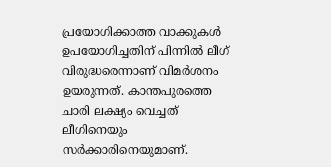പ്രയോഗിക്കാത്ത വാക്കുകൾ ഉപയോഗിച്ചതിന് പിന്നിൽ ലീഗ് വിരുദ്ധരെന്നാണ് വിമർശനം ഉയരുന്നത്. കാന്തപുരത്തെ ചാരി ലക്ഷ്യം വെച്ചത് ലീഗിനെയും സർക്കാരിനെയുമാണ്.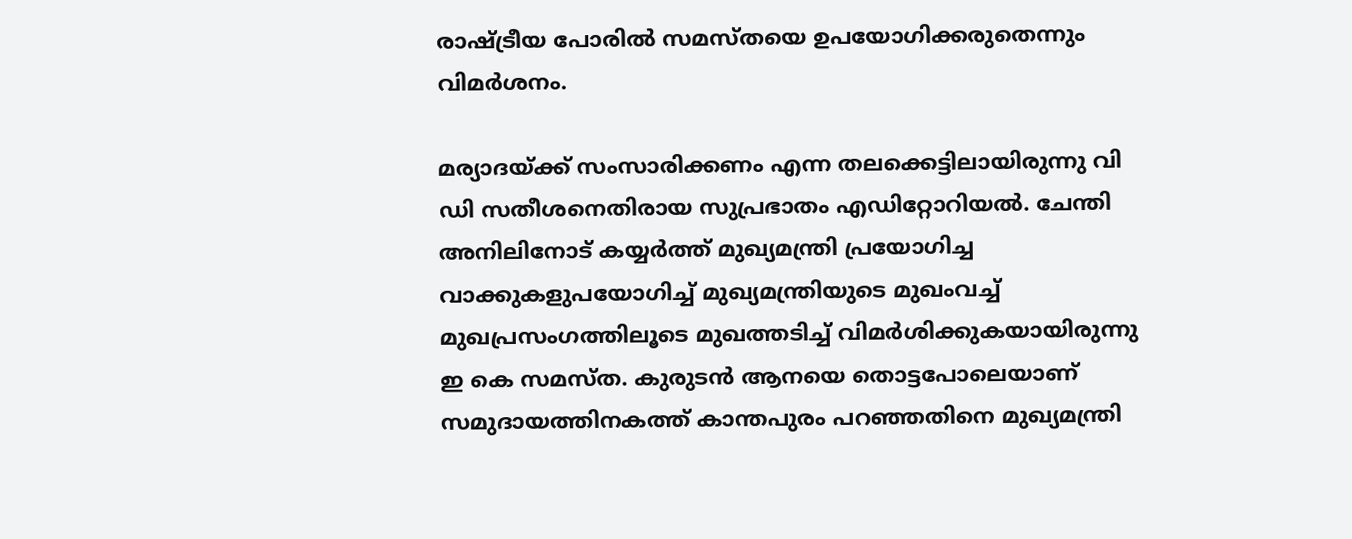രാഷ്ട്രീയ പോരിൽ സമസ്തയെ ഉപയോഗിക്കരുതെന്നും വിമർശനം.

മര്യാദയ്ക്ക് സംസാരിക്കണം എന്ന തലക്കെട്ടിലായിരുന്നു വി ഡി സതീശനെതിരായ സുപ്രഭാതം എഡിറ്റോറിയൽ. ചേന്തി അനിലിനോട് കയ്യര്‍ത്ത് മുഖ്യമന്ത്രി പ്രയോഗിച്ച വാക്കുകളുപയോഗിച്ച് മുഖ്യമന്ത്രിയുടെ മുഖംവച്ച് മുഖപ്രസംഗത്തിലൂടെ മുഖത്തടിച്ച് വിമര്‍ശിക്കുകയായിരുന്നു ഇ കെ സമസ്ത. കുരുടൻ ആനയെ തൊട്ടപോലെയാണ് സമുദായത്തിനകത്ത് കാന്തപുരം പറഞ്ഞതിനെ മുഖ്യമന്ത്രി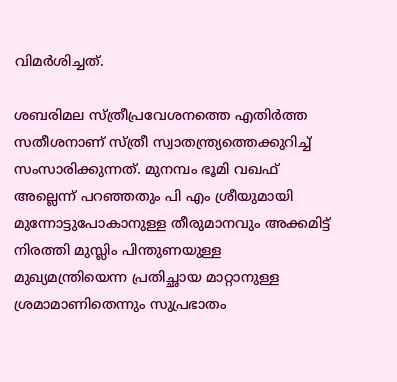വിമര്‍ശിച്ചത്.

ശബരിമല സ്ത്രീപ്രവേശനത്തെ എതിര്‍ത്ത സതീശനാണ് സ്ത്രീ സ്വാതന്ത്ര്യത്തെക്കുറിച്ച് സംസാരിക്കുന്നത്. മുനമ്പം ഭൂമി വഖഫ് അല്ലെന്ന് പറഞ്ഞതും പി എം ശ്രീയുമായി മുന്നോട്ടുപോകാനുള്ള തീരുമാനവും അക്കമിട്ട് നിരത്തി മുസ്ലിം പിന്തുണയുള്ള മുഖ്യമന്ത്രിയെന്ന പ്രതിച്ഛായ മാറ്റാനുള്ള ശ്രമാമാണിതെന്നും സുപ്രഭാതം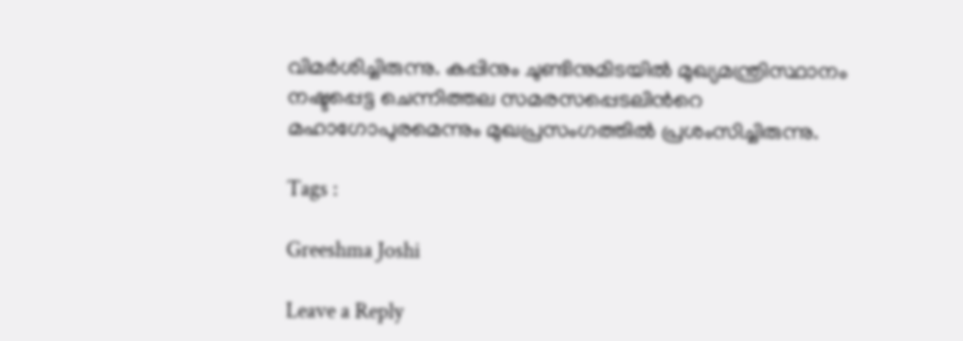വിമര്‍ശിച്ചിരുന്നു. കപ്പിനും ചുണ്ടിനുമിടയിൽ മുഖ്യമന്ത്രിസ്ഥാനം നഷ്ടപ്പെട്ട ചെന്നിത്തല സമരസപ്പെടലിന്‍റെ മഹാഗോപുരമെന്നും മുഖപ്രസംഗത്തില്‍ പ്രശംസിച്ചിരുന്നു.

Tags :

Greeshma Joshi

Leave a Reply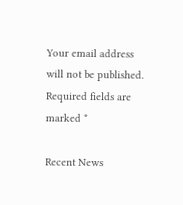Your email address will not be published. Required fields are marked *

Recent News